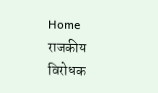Home राजकीय विरोधक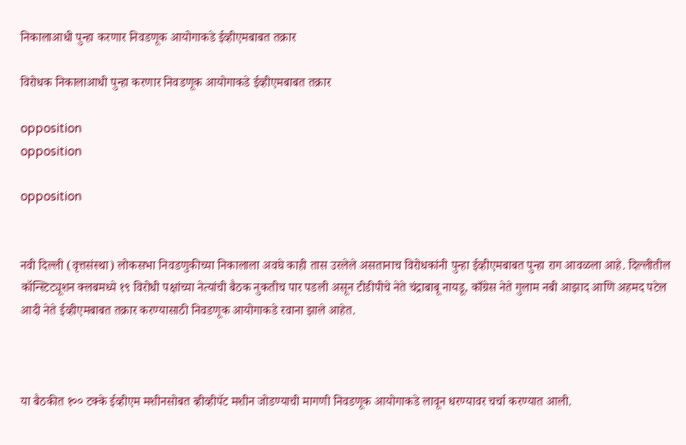निकालाआधी पुन्हा करणार निवडणूक आयोगाकडे ईव्हीएमबाबत तक्रार

विरोधक निकालाआधी पुन्हा करणार निवडणूक आयोगाकडे ईव्हीएमबाबत तक्रार

opposition
opposition

opposition


नवी दिल्ली (वृत्तसंस्था) लोकसभा निवडणुकीच्या निकालाला अवघे काही तास उरलेले असतानाच विरोधकांनी पुन्हा ईव्हीएमबाबत पुन्हा राग आवळला आहे. दिल्लीतील कॉन्स्टिट्यूशन क्लबमध्ये १९ विरोधी पक्षांच्या नेत्यांची बैठक नुकतीच पार पडली असून टीडीपीचे नेते चंद्राबाबू नायडू, काँग्रेस नेते गुलाम नबी आझाद आणि अहमद पटेल आदी नेते ईव्हीएमबाबत तक्रार करण्यासाठी निवडणूक आयोगाकडे रवाना झाले आहेत.



या बैठकीत १०० टक्के ईव्हीएम मशीनसोबत व्हीव्हीपॅट मशीन जोडण्याची मागणी निवडणूक आयोगाकडे लावून धरण्यावर चर्चा करण्यात आली.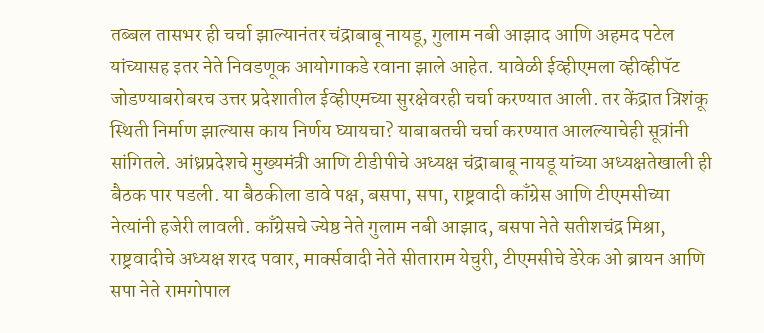तब्बल तासभर ही चर्चा झाल्यानंतर चंद्राबाबू नायडू, गुलाम नबी आझाद आणि अहमद पटेल यांच्यासह इतर नेते निवडणूक आयोगाकडे रवाना झाले आहेत. यावेळी ईव्हीएमला व्हीव्हीपॅट जोडण्याबरोबरच उत्तर प्रदेशातील ईव्हीएमच्या सुरक्षेवरही चर्चा करण्यात आली. तर केंद्रात त्रिशंकू स्थिती निर्माण झाल्यास काय निर्णय घ्यायचा? याबाबतची चर्चा करण्यात आलल्याचेही सूत्रांनी सांगितले. आंध्रप्रदेशचे मुख्यमंत्री आणि टीडीपीचे अध्यक्ष चंद्राबाबू नायडू यांच्या अध्यक्षतेखाली ही बैठक पार पडली. या बैठकीला डावे पक्ष, बसपा, सपा, राष्ट्रवादी काँग्रेस आणि टीएमसीच्या नेत्यांनी हजेरी लावली. काँग्रेसचे ज्येष्ठ नेते गुलाम नबी आझाद, बसपा नेते सतीशचंद्र मिश्रा, राष्ट्रवादीचे अध्यक्ष शरद पवार, मार्क्सवादी नेते सीताराम येचुरी, टीएमसीचे डेरेक ओ ब्रायन आणि सपा नेते रामगोपाल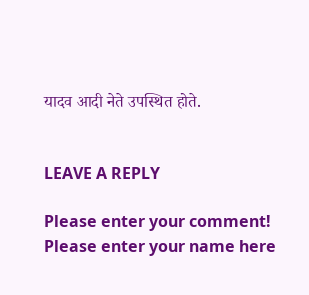यादव आदी नेते उपस्थित होते.


LEAVE A REPLY

Please enter your comment!
Please enter your name here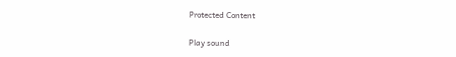Protected Content

Play sound